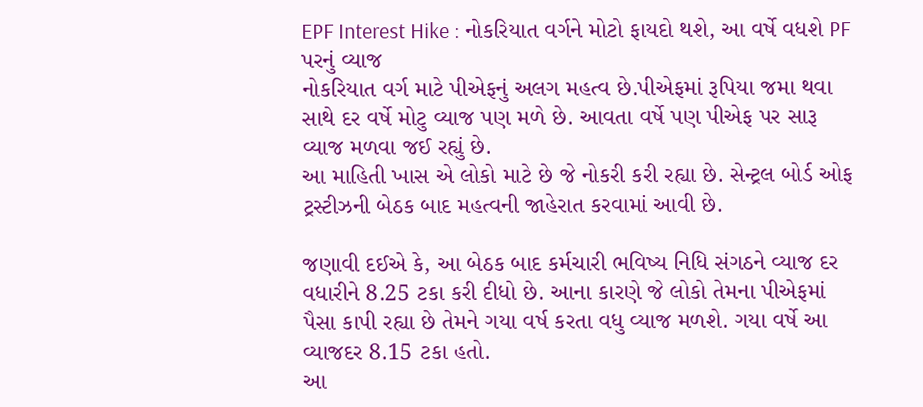EPF Interest Hike : નોકરિયાત વર્ગને મોટો ફાયદો થશે, આ વર્ષે વધશે PF પરનું વ્યાજ
નોકરિયાત વર્ગ માટે પીએફનું અલગ મહત્વ છે.પીએફમાં રૂપિયા જમા થવા સાથે દર વર્ષે મોટુ વ્યાજ પણ મળે છે. આવતા વર્ષે પણ પીએફ પર સારૂ વ્યાજ મળવા જઈ રહ્યું છે.
આ માહિતી ખાસ એ લોકો માટે છે જે નોકરી કરી રહ્યા છે. સેન્ટ્રલ બોર્ડ ઓફ ટ્રસ્ટીઝની બેઠક બાદ મહત્વની જાહેરાત કરવામાં આવી છે.

જણાવી દઈએ કે, આ બેઠક બાદ કર્મચારી ભવિષ્ય નિધિ સંગઠને વ્યાજ દર વધારીને 8.25 ટકા કરી દીધો છે. આના કારણે જે લોકો તેમના પીએફમાં પૈસા કાપી રહ્યા છે તેમને ગયા વર્ષ કરતા વધુ વ્યાજ મળશે. ગયા વર્ષે આ વ્યાજદર 8.15 ટકા હતો.
આ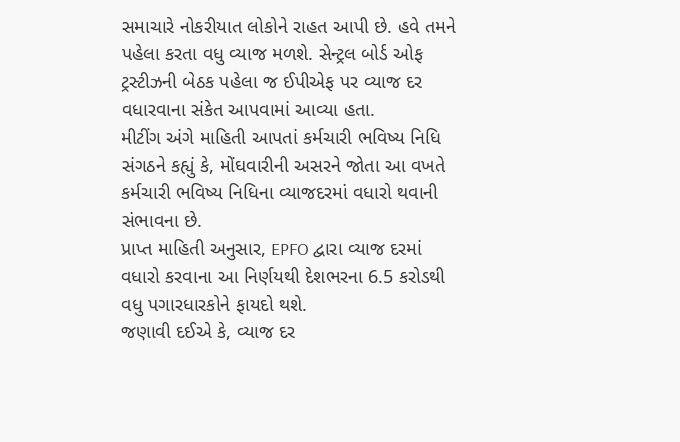સમાચારે નોકરીયાત લોકોને રાહત આપી છે. હવે તમને પહેલા કરતા વધુ વ્યાજ મળશે. સેન્ટ્રલ બોર્ડ ઓફ ટ્રસ્ટીઝની બેઠક પહેલા જ ઈપીએફ પર વ્યાજ દર વધારવાના સંકેત આપવામાં આવ્યા હતા.
મીટીંગ અંગે માહિતી આપતાં કર્મચારી ભવિષ્ય નિધિ સંગઠને કહ્યું કે, મોંઘવારીની અસરને જોતા આ વખતે કર્મચારી ભવિષ્ય નિધિના વ્યાજદરમાં વધારો થવાની સંભાવના છે.
પ્રાપ્ત માહિતી અનુસાર, EPFO દ્વારા વ્યાજ દરમાં વધારો કરવાના આ નિર્ણયથી દેશભરના 6.5 કરોડથી વધુ પગારધારકોને ફાયદો થશે.
જણાવી દઈએ કે, વ્યાજ દર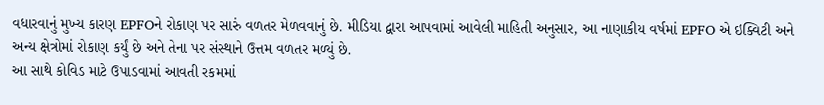વધારવાનું મુખ્ય કારણ EPFOને રોકાણ પર સારું વળતર મેળવવાનું છે. મીડિયા દ્વારા આપવામાં આવેલી માહિતી અનુસાર, આ નાણાકીય વર્ષમાં EPFO એ ઇક્વિટી અને અન્ય ક્ષેત્રોમાં રોકાણ કર્યું છે અને તેના પર સંસ્થાને ઉત્તમ વળતર મળ્યું છે.
આ સાથે કોવિડ માટે ઉપાડવામાં આવતી રકમમાં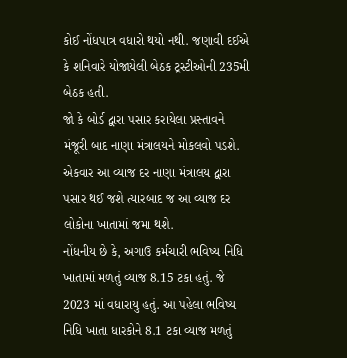કોઈ નોંધપાત્ર વધારો થયો નથી. જણાવી દઈએ કે શનિવારે યોજાયેલી બેઠક ટ્રસ્ટીઓની 235મી બેઠક હતી.
જો કે બોર્ડ દ્વારા પસાર કરાયેલા પ્રસ્તાવને મંજૂરી બાદ નાણા મંત્રાલયને મોકલવો પડશે. એકવાર આ વ્યાજ દર નાણા મંત્રાલય દ્વારા પસાર થઈ જશે ત્યારબાદ જ આ વ્યાજ દર લોકોના ખાતામાં જમા થશે.
નોંધનીય છે કે, અગાઉ કર્મચારી ભવિષ્ય નિધિ ખાતામાં મળતું વ્યાજ 8.15 ટકા હતું. જે 2023 માં વધારાયુ હતું. આ પહેલા ભવિષ્ય નિધિ ખાતા ધારકોને 8.1 ટકા વ્યાજ મળતું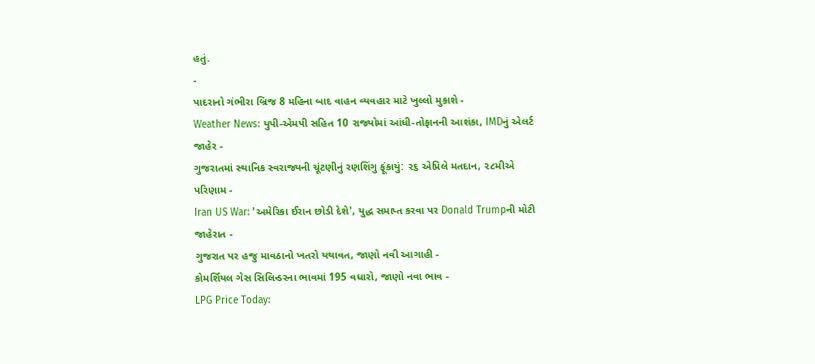હતું.
-
પાદરાનો ગંભીરા બ્રિજ 8 મહિના બાદ વાહન વ્યવહાર માટે ખુલ્લો મુકાશે -
Weather News: યુપી-એમપી સહિત 10 રાજ્યોમાં આંધી-તોફાનની આશંકા, IMDનું એલર્ટ જાહેર -
ગુજરાતમાં સ્થાનિક સ્વરાજ્યની ચૂંટણીનું રણશિંગુ ફૂંકાયું: ૨૬ એપ્રિલે મતદાન, ૨૮મીએ પરિણામ -
Iran US War: 'અમેરિકા ઈરાન છોડી દેશે', યુદ્ધ સમાપ્ત કરવા પર Donald Trumpની મોટી જાહેરાત -
ગુજરાત પર હજુ માવઠાનો ખતરો યથાવત, જાણો નવી આગાહી -
કોમર્શિયલ ગેસ સિલિન્ડરના ભાવમાં 195 વધારો, જાણો નવા ભાવ -
LPG Price Today: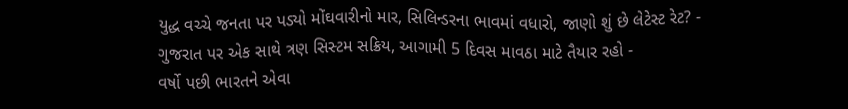યુદ્ધ વચ્ચે જનતા પર પડ્યો મોંઘવારીનો માર, સિલિન્ડરના ભાવમાં વધારો, જાણો શું છે લેટેસ્ટ રેટ? -
ગુજરાત પર એક સાથે ત્રણ સિસ્ટમ સક્રિય, આગામી 5 દિવસ માવઠા માટે તૈયાર રહો -
વર્ષો પછી ભારતને એવા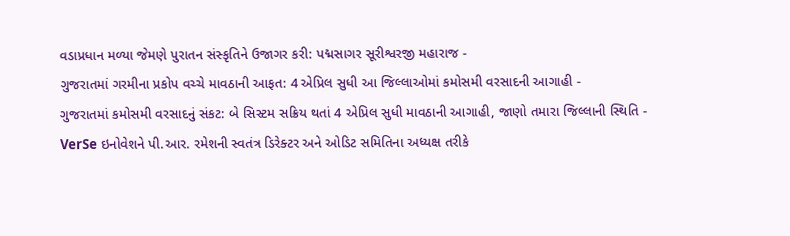વડાપ્રધાન મળ્યા જેમણે પુરાતન સંસ્કૃતિને ઉજાગર કરી: પદ્મસાગર સૂરીશ્વરજી મહારાજ -
ગુજરાતમાં ગરમીના પ્રકોપ વચ્ચે માવઠાની આફત: 4 એપ્રિલ સુધી આ જિલ્લાઓમાં કમોસમી વરસાદની આગાહી -
ગુજરાતમાં કમોસમી વરસાદનું સંકટ: બે સિસ્ટમ સક્રિય થતાં 4 એપ્રિલ સુધી માવઠાની આગાહી, જાણો તમારા જિલ્લાની સ્થિતિ -
VerSe ઇનોવેશને પી.આર. રમેશની સ્વતંત્ર ડિરેક્ટર અને ઓડિટ સમિતિના અધ્યક્ષ તરીકે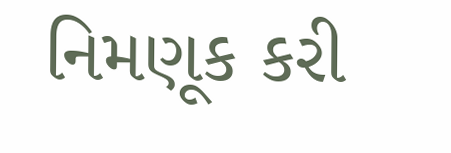નિમણૂક કરી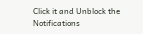Click it and Unblock the Notifications